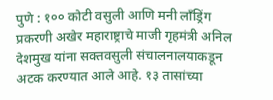पुणे : १०० कोटी वसुली आणि मनी लाँड्रिंग प्रकरणी अखेर महाराष्ट्राचे माजी गृहमंत्री अनिल देशमुख यांना सक्तवसुली संचालनालयाकडून अटक करण्यात आले आहे. १३ तासांच्या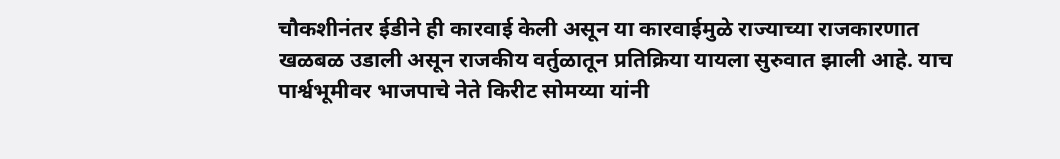चौकशीनंतर ईडीने ही कारवाई केली असून या कारवाईमुळे राज्याच्या राजकारणात खळबळ उडाली असून राजकीय वर्तुळातून प्रतिक्रिया यायला सुरुवात झाली आहे. याच पार्श्वभूमीवर भाजपाचे नेते किरीट सोमय्या यांनी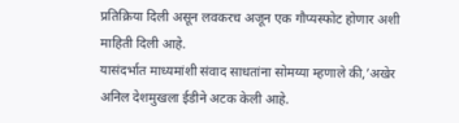प्रतिक्रिया दिली असून लवकरच अजून एक गौप्यस्फोट होणार अशी माहिती दिली आहे.
यासंदर्भात माध्यमांशी संवाद साधतांना सोमय्या म्हणाले की,’अखेर अनिल देशमुखला ईडीने अटक केली आहे.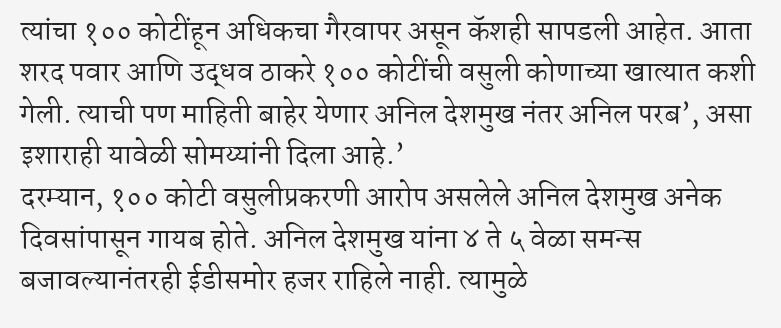त्यांचा १०० कोटींहून अधिकचा गैरवापर असून कॅशही सापडली आहेत. आता शरद पवार आणि उद्धव ठाकरे १०० कोटींची वसुली कोणाच्या खात्यात कशी गेली. त्याची पण माहिती बाहेर येणार अनिल देशमुख नंतर अनिल परब’, असा इशाराही यावेळी सोमय्यांनी दिला आहे.’
दरम्यान, १०० कोटी वसुलीप्रकरणी आरोप असलेले अनिल देशमुख अनेक दिवसांपासून गायब होते. अनिल देशमुख यांना ४ ते ५ वेळा समन्स बजावल्यानंतरही ईडीसमोर हजर राहिले नाही. त्यामुळे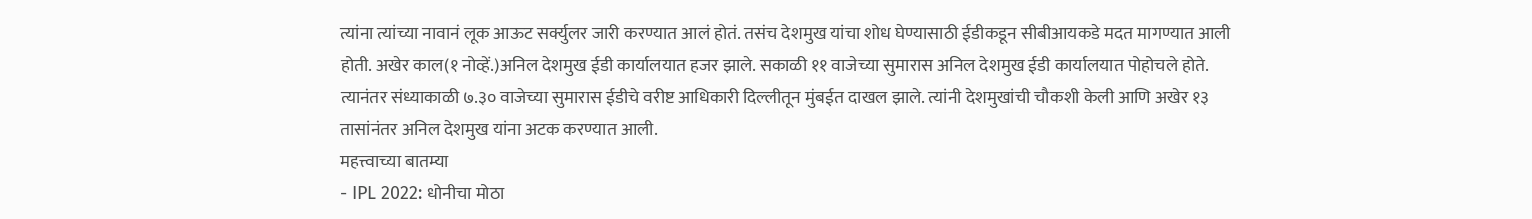त्यांना त्यांच्या नावानं लूक आऊट सर्क्युलर जारी करण्यात आलं होतं. तसंच देशमुख यांचा शोध घेण्यासाठी ईडीकडून सीबीआयकडे मदत मागण्यात आली होती. अखेर काल(१ नोव्हें.)अनिल देशमुख ईडी कार्यालयात हजर झाले. सकाळी ११ वाजेच्या सुमारास अनिल देशमुख ईडी कार्यालयात पोहोचले होते. त्यानंतर संध्याकाळी ७.३० वाजेच्या सुमारास ईडीचे वरीष्ट आधिकारी दिल्लीतून मुंबईत दाखल झाले. त्यांनी देशमुखांची चौकशी केली आणि अखेर १३ तासांनंतर अनिल देशमुख यांना अटक करण्यात आली.
महत्त्वाच्या बातम्या
- IPL 2022: धोनीचा मोठा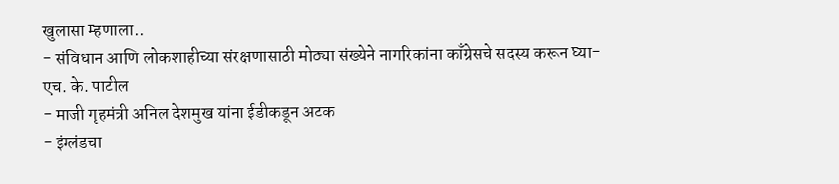खुलासा म्हणाला..
- संविधान आणि लोकशाहीच्या संरक्षणासाठी मोठ्या संख्येने नागरिकांना काँग्रेसचे सदस्य करून घ्या- एच. के. पाटील
- माजी गृहमंत्री अनिल देशमुख यांना ईडीकडून अटक
- इंग्लंडचा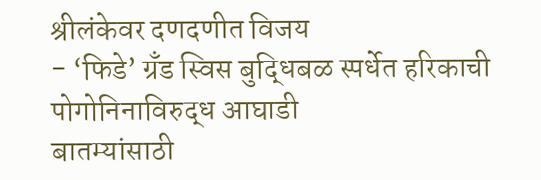श्रीलंकेवर दणदणीत विजय
- ‘फिडे’ ग्रँड स्विस बुद्धिबळ स्पर्धेत हरिकाची पोगोनिनाविरुद्ध आघाडी
बातम्यांसाठी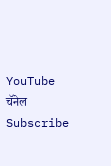YouTube चॅनेल Subscribe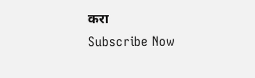करा
Subscribe Now